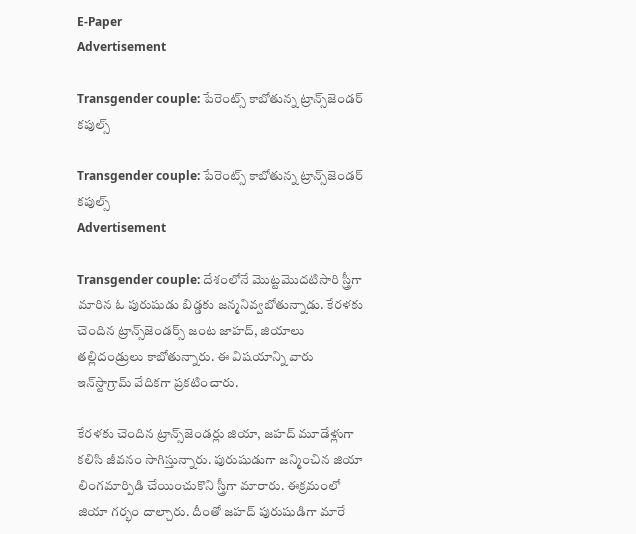E-Paper
Advertisement

Transgender couple: పేరెంట్స్ కాబోతున్న ట్రాన్స్‌జెండర్ కపుల్స్

Transgender couple: పేరెంట్స్ కాబోతున్న ట్రాన్స్‌జెండర్ కపుల్స్
Advertisement

Transgender couple: దేశంలోనే మొట్టమొదటిసారి స్త్రీగా మారిన ఓ పురుషుడు బిడ్డకు జన్మనివ్వబోతున్నాడు. కేరళకు చెందిన ట్రాన్స్‌జెండర్స్ జంట జాహద్, జియాలు తల్లిదండ్రులు కాబోతున్నారు. ఈ విషయాన్ని వారు ఇన్‌స్టాగ్రామ్ వేదికగా ప్రకటించారు.

కేరళకు చెందిన ట్రాన్స్‌జెండర్లు జియా, జహద్ మూడేళ్లుగా కలిసి జీవనం సాగిస్తున్నారు. పురుషుడుగా జన్మించిన జియా లింగమార్పిడి చేయించుకొని స్త్రీగా మారారు. ఈక్రమంలో జియా గర్భం దాల్చారు. దీంతో జహద్ పురుషుడిగా మారే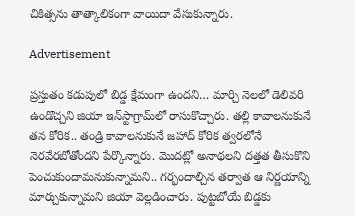చికిత్సను తాత్కాలికంగా వాయిదా వేసుకున్నారు.

Advertisement

ప్రస్తుతం కడుపులో బిడ్డ క్షేమంగా ఉందని… మార్చి నెలలో డెలివరి ఉండొచ్చని జియా ఇన్‌స్టాగ్రామ్‌లో రాసుకొచ్చారు. తల్లి కావాలనుకునే తన కోరిక.. తండ్రి కావాలనుకునే జహాద్ కోరిక త్వరలోనే నెరవేరబోతోందని పేర్కొన్నారు. మొదట్లో అనాథలని దత్తత తీసుకొని పెంచుకుందామనుకున్నామని.. గర్భందాల్చిన తర్వాత ఆ నిర్ణయాన్ని మార్చుకున్నామని జియా వెల్లడించారు. పుట్టబోయే బిడ్డకు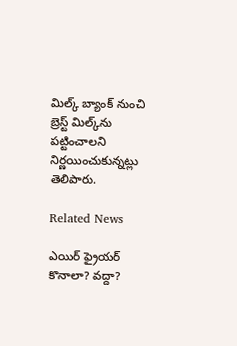మిల్క్ బ్యాంక్ నుంచి బ్రెస్ట్ మిల్క్‌ను పట్టించాలని నిర్ణయించుకున్నట్లు తెలిపారు.

Related News

ఎయిర్ ఫ్రైయర్ కొనాలా? వద్దా?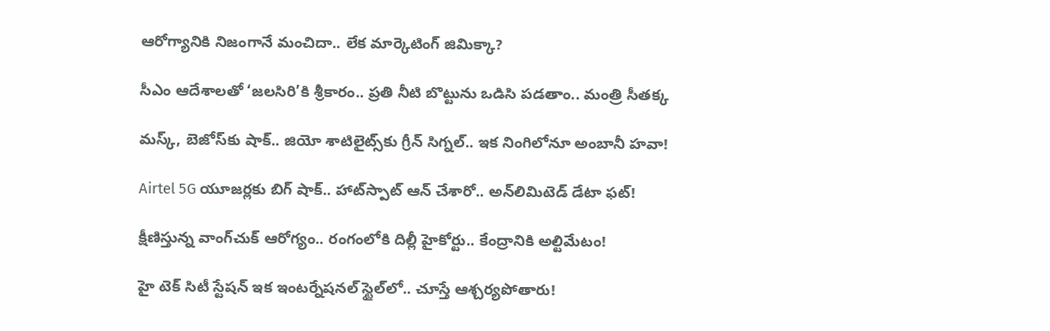ఆరోగ్యానికి నిజంగానే మంచిదా.. లేక మార్కెటింగ్ జిమిక్కా?

సీఎం ఆదేశాలతో ‘జలసిరి’కి శ్రీకారం.. ప్రతి నీటి బొట్టును ఒడిసి పడతాం.. మంత్రి సీతక్క

మస్క్, బెజోస్‌కు షాక్.. జియో శాటిలైట్స్‌కు గ్రీన్ సిగ్నల్.. ఇక నింగిలోనూ అంబానీ హవా!

Airtel 5G యూజర్లకు బిగ్ షాక్.. హాట్‌స్పాట్ ఆన్ చేశారో.. అన్‌లిమిటెడ్ డేటా ఫట్!

క్షీణిస్తున్న వాంగ్‌చుక్ ఆరోగ్యం.. రంగంలోకి దిల్లీ హైకోర్టు.. కేంద్రానికి అల్టిమేటం!

హై టెక్ సిటీ స్టేషన్ ఇక ఇంటర్నేషనల్ స్టైల్‌లో.. చూస్తే ఆశ్చర్యపోతారు!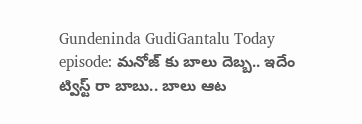Gundeninda GudiGantalu Today episode: మనోజ్ కు బాలు దెబ్బ.. ఇదేం ట్విస్ట్ రా బాబు.. బాలు ఆట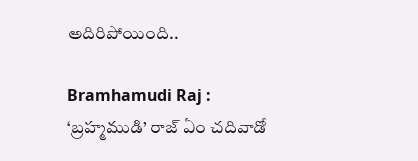అదిరిపోయింది..

Bramhamudi Raj : ‘బ్రహ్మముడి’ రాజ్ ఏం చదివాడో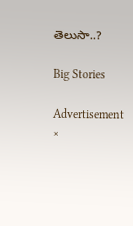తెలుసా..?

Big Stories

Advertisement
×